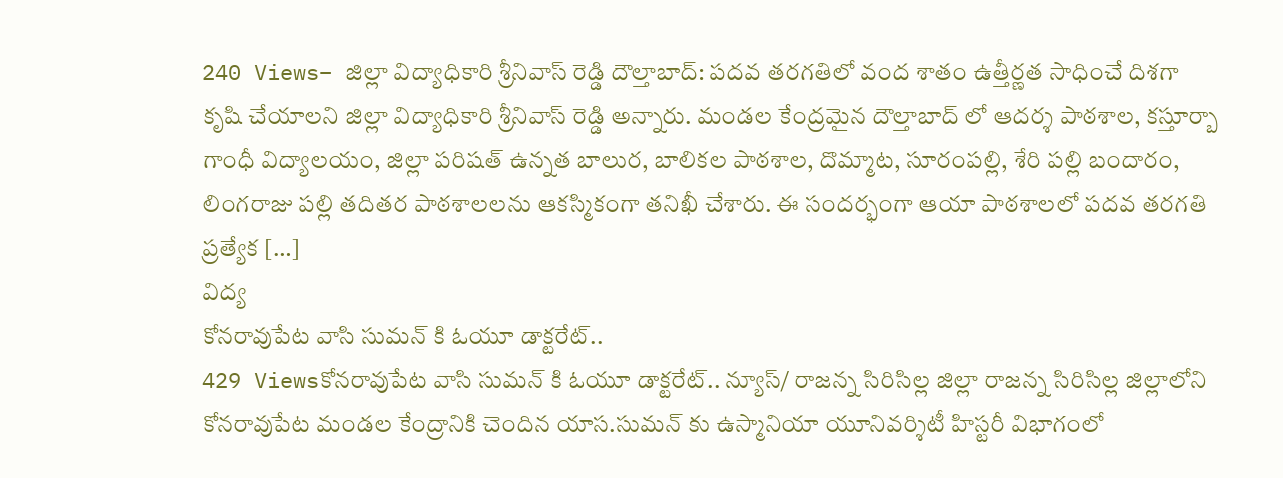240 Views– జిల్లా విద్యాధికారి శ్రీనివాస్ రెడ్డి దౌల్తాబాద్: పదవ తరగతిలో వంద శాతం ఉత్తీర్ణత సాధించే దిశగా కృషి చేయాలని జిల్లా విద్యాధికారి శ్రీనివాస్ రెడ్డి అన్నారు. మండల కేంద్రమైన దౌల్తాబాద్ లో ఆదర్శ పాఠశాల, కస్తూర్బా గాంధీ విద్యాలయం, జిల్లా పరిషత్ ఉన్నత బాలుర, బాలికల పాఠశాల, దొమ్మాట, సూరంపల్లి, శేరి పల్లి బందారం, లింగరాజు పల్లి తదితర పాఠశాలలను ఆకస్మికంగా తనిఖీ చేశారు. ఈ సందర్భంగా ఆయా పాఠశాలలో పదవ తరగతి ప్రత్యేక […]
విద్య
కోనరావుపేట వాసి సుమన్ కి ఓయూ డాక్టరేట్..
429 Viewsకోనరావుపేట వాసి సుమన్ కి ఓయూ డాక్టరేట్.. న్యూస్/ రాజన్న సిరిసిల్ల జిల్లా రాజన్న సిరిసిల్ల జిల్లాలోని కోనరావుపేట మండల కేంద్రానికి చెందిన యాస.సుమన్ కు ఉస్మానియా యూనివర్శిటీ హిస్టరీ విభాగంలో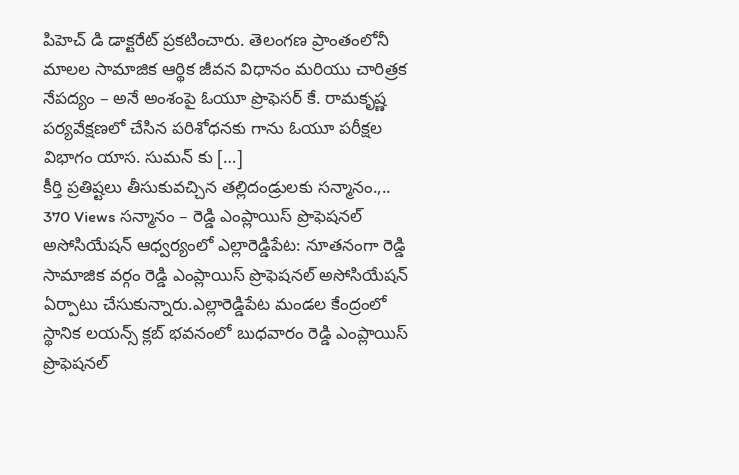పిహెచ్ డి డాక్టరేట్ ప్రకటించారు. తెలంగణ ప్రాంతంలోనీ మాలల సామాజిక ఆర్థిక జీవన విధానం మరియు చారిత్రక నేపద్యం – అనే అంశంపై ఓయూ ప్రొఫెసర్ కే. రామకృష్ణ పర్యవేక్షణలో చేసిన పరిశోధనకు గాను ఓయూ పరీక్షల విభాగం యాస. సుమన్ కు […]
కీర్తి ప్రతిష్టలు తీసుకువచ్చిన తల్లిదండ్రులకు సన్మానం.,..
370 Views సన్మానం – రెడ్డి ఎంప్లాయిస్ ప్రొఫెషనల్ అసోసియేషన్ ఆధ్వర్యంలో ఎల్లారెడ్డిపేట: నూతనంగా రెడ్డి సామాజిక వర్గం రెడ్డి ఎంప్లాయిస్ ప్రొఫెషనల్ అసోసియేషన్ ఏర్పాటు చేసుకున్నారు.ఎల్లారెడ్డిపేట మండల కేంద్రంలో స్థానిక లయన్స్ క్లబ్ భవనంలో బుధవారం రెడ్డి ఎంప్లాయిస్ ప్రొఫెషనల్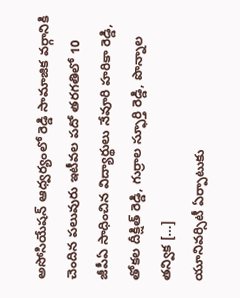అసోసియేషన్ ఆధ్వర్యంలో రెడ్డి సామాజిక వర్గానికి చెందిన పలువురు ఇటీవల పదో తరగతిలో 10 జీపీఏ సాధించిన విద్యార్థులు నేవూరి హరికా రెడ్డి, తోకల దీక్షిత్ రెడ్డి, గుర్రాల స్ఫూర్తి రెడ్డి, పొన్నాల తన్విక […]
యూనివర్సిటీ ఏర్పాటుకు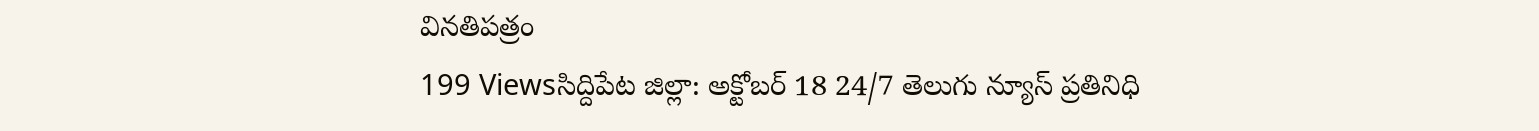వినతిపత్రం
199 Viewsసిద్దిపేట జిల్లా: అక్టోబర్ 18 24/7 తెలుగు న్యూస్ ప్రతినిధి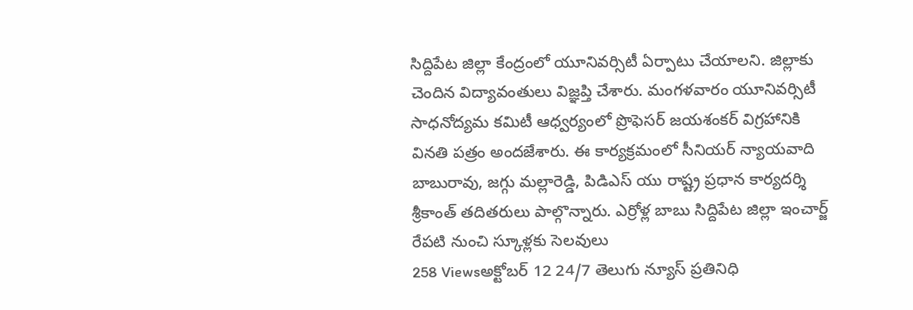సిద్దిపేట జిల్లా కేంద్రంలో యూనివర్సిటీ ఏర్పాటు చేయాలని. జిల్లాకు చెందిన విద్యావంతులు విజ్ఞప్తి చేశారు. మంగళవారం యూనివర్సిటీ సాధనోద్యమ కమిటీ ఆధ్వర్యంలో ప్రొఫెసర్ జయశంకర్ విగ్రహానికి వినతి పత్రం అందజేశారు. ఈ కార్యక్రమంలో సీనియర్ న్యాయవాది బాబురావు, జగ్గు మల్లారెడ్డి, పిడిఎస్ యు రాష్ట్ర ప్రధాన కార్యదర్శి శ్రీకాంత్ తదితరులు పాల్గొన్నారు. ఎర్రోళ్ల బాబు సిద్దిపేట జిల్లా ఇంచార్జ్
రేపటి నుంచి స్కూళ్లకు సెలవులు
258 Viewsఅక్టోబర్ 12 24/7 తెలుగు న్యూస్ ప్రతినిధి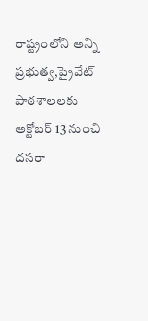రాష్ట్రంలోని అన్ని ప్రభుత్వ,ప్రైవేట్ పాఠశాలలకు అక్టోబర్ 13 నుంచి దసరా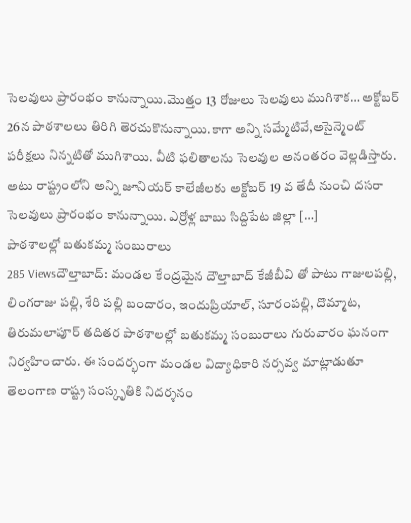సెలవులు ప్రారంభం కానున్నాయి.మొత్తం 13 రోజులు సెలవులు ముగిశాక… అక్టోబర్ 26న పాఠశాలలు తిరిగి తెరచుకొనున్నాయి.కాగా అన్ని సమ్మేటివే,అసైన్మెంట్ పరీక్షలు నిన్నటితో ముగిశాయి. వీటి ఫలితాలను సెలవుల అనంతరం వెల్లడిస్తారు. అటు రాష్ట్రంలోని అన్ని జూనియర్ కాలేజీలకు అక్టోబర్ 19 వ తేదీ నుంచి దసరా సెలవులు ప్రారంభం కానున్నాయి. ఎర్రోళ్ల బాబు సిద్దిపేట జిల్లా […]
పాఠశాలల్లో బతుకమ్మ సంబురాలు
285 Viewsదౌల్తాబాద్: మండల కేంద్రమైన దౌల్తాబాద్ కేజీబీవి తో పాటు గాజులపల్లి, లింగరాజు పల్లి, శేరి పల్లి బందారం, ఇందుప్రియాల్, సూరంపల్లి, దొమ్మాట, తిరుమలాపూర్ తదితర పాఠశాలల్లో బతుకమ్మ సంబురాలు గురువారం ఘనంగా నిర్వహించారు. ఈ సందర్భంగా మండల విద్యాధికారి నర్సవ్వ మాట్లాడుతూ తెలంగాణ రాష్ట్ర సంస్కృతికి నిదర్శనం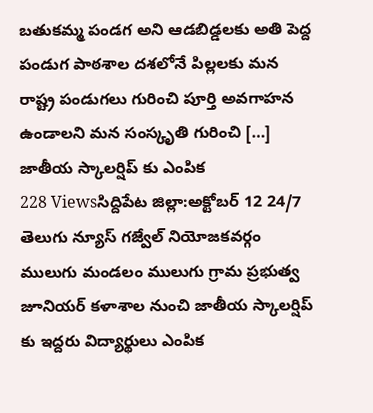బతుకమ్మ పండగ అని ఆడబిడ్డలకు అతి పెద్ద పండుగ పాఠశాల దశలోనే పిల్లలకు మన రాష్ట్ర పండుగలు గురించి పూర్తి అవగాహన ఉండాలని మన సంస్కృతి గురించి […]
జాతీయ స్కాలర్షిప్ కు ఎంపిక
228 Viewsసిద్దిపేట జిల్లా:అక్టోబర్ 12 24/7 తెలుగు న్యూస్ గజ్వేల్ నియోజకవర్గం ములుగు మండలం ములుగు గ్రామ ప్రభుత్వ జూనియర్ కళాశాల నుంచి జాతీయ స్కాలర్షిప్ కు ఇద్దరు విద్యార్థులు ఎంపిక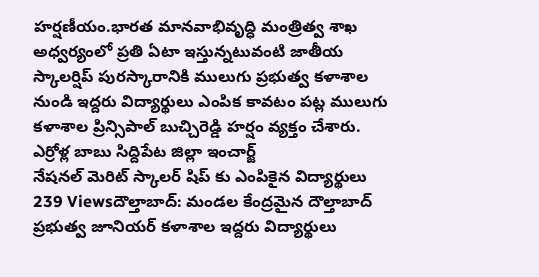హర్షణీయం.భారత మానవాభివృద్ధి మంత్రిత్వ శాఖ అధ్వర్యంలో ప్రతి ఏటా ఇస్తున్నటువంటి జాతీయ స్కాలర్షిప్ పురస్కారానికి ములుగు ప్రభుత్వ కళాశాల నుండి ఇద్దరు విద్యార్థులు ఎంపిక కావటం పట్ల ములుగు కళాశాల ప్రిన్సిపాల్ బుచ్చిరెడ్డి హర్షం వ్యక్తం చేశారు. ఎర్రోళ్ల బాబు సిద్దిపేట జిల్లా ఇంచార్జ్
నేషనల్ మెరిట్ స్కాలర్ షిప్ కు ఎంపికైన విద్యార్థులు
239 Viewsదౌల్తాబాద్: మండల కేంద్రమైన దౌల్తాబాద్ ప్రభుత్వ జూనియర్ కళాశాల ఇద్దరు విద్యార్థులు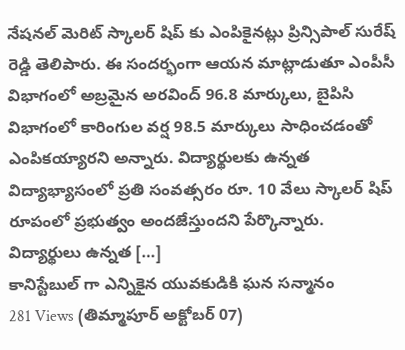నేషనల్ మెరిట్ స్కాలర్ షిప్ కు ఎంపికైనట్లు ప్రిన్సిపాల్ సురేష్ రెడ్డి తెలిపారు. ఈ సందర్భంగా ఆయన మాట్లాడుతూ ఎంపీసీ విభాగంలో అబ్రమైన అరవింద్ 96.8 మార్కులు, బైపిసి విభాగంలో కారింగుల వర్ష 98.5 మార్కులు సాధించడంతో ఎంపికయ్యారని అన్నారు. విద్యార్థులకు ఉన్నత విద్యాభ్యాసంలో ప్రతి సంవత్సరం రూ. 10 వేలు స్కాలర్ షిప్ రూపంలో ప్రభుత్వం అందజేస్తుందని పేర్కొన్నారు. విద్యార్థులు ఉన్నత […]
కానిస్టేబుల్ గా ఎన్నికైన యువకుడికి ఘన సన్మానం
281 Views (తిమ్మాపూర్ అక్టోబర్ 07)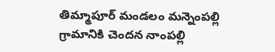తిమ్మాపూర్ మండలం మన్నెంపల్లి గ్రామానికి చెందన నాంపల్లి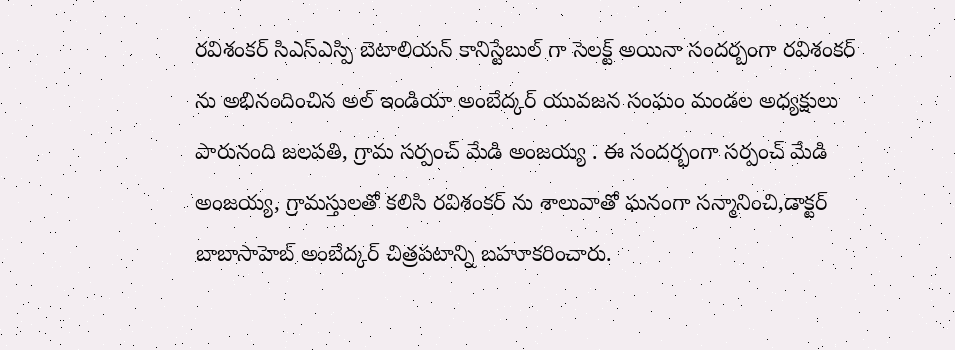రవిశంకర్ సిఎస్ఎస్పి బెటాలియన్ కానిస్టేబుల్ గా సెలక్ట్ అయినా సందర్బంగా రవిశంకర్ ను అభినందించిన అల్ ఇండియా అంబేద్కర్ యువజన సంఘం మండల అధ్యక్షులు పారునంది జలపతి, గ్రామ సర్పంచ్ మేడి అంజయ్య . ఈ సందర్భంగా సర్పంచ్ మేడి అంజయ్య, గ్రామస్తులతో కలిసి రవిశంకర్ ను శాలువాతో ఘనంగా సన్మానించి,డాక్టర్ బాబాసాహెబ్ అంబేద్కర్ చిత్రపటాన్ని బహూకరించారు.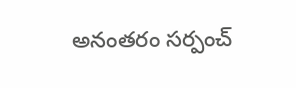అనంతరం సర్పంచ్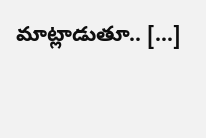మాట్లాడుతూ.. […]